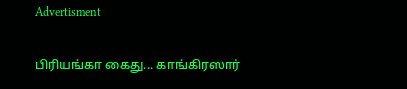Advertisment

பிரியங்கா கைது... காங்கிரஸார்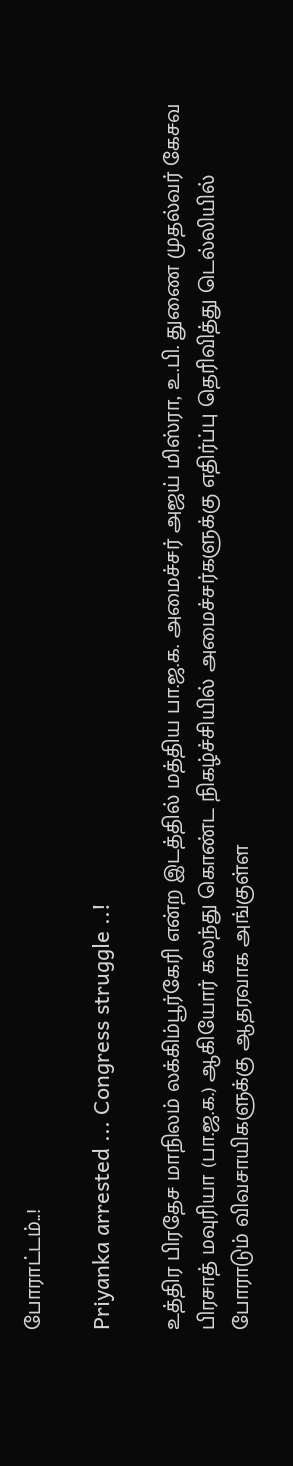போராட்டம்..!

Priyanka arrested ... Congress struggle ..!

உத்திர பிரதேச மாநிலம் லக்கிம்பூர்கேரி என்ற இடத்தில் மத்திய பா.ஜ.க. அமைச்சர் அஜய் மிஸ்ரா, உ.பி. துணை முதல்வர் கேசவ பிரசாத் மவுரியா (பா.ஜ.க.) ஆகியோர் கலந்து கொண்ட நிகழ்ச்சியில் அமைச்சர்களுக்கு எதிர்ப்பு தெரிவித்து டெல்லியில் போராடும் விவசாயிகளுக்கு ஆதரவாக அங்குள்ள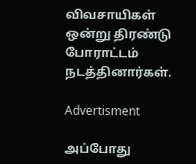விவசாயிகள் ஒன்று திரண்டு போராட்டம் நடத்தினார்கள்.

Advertisment

அப்போது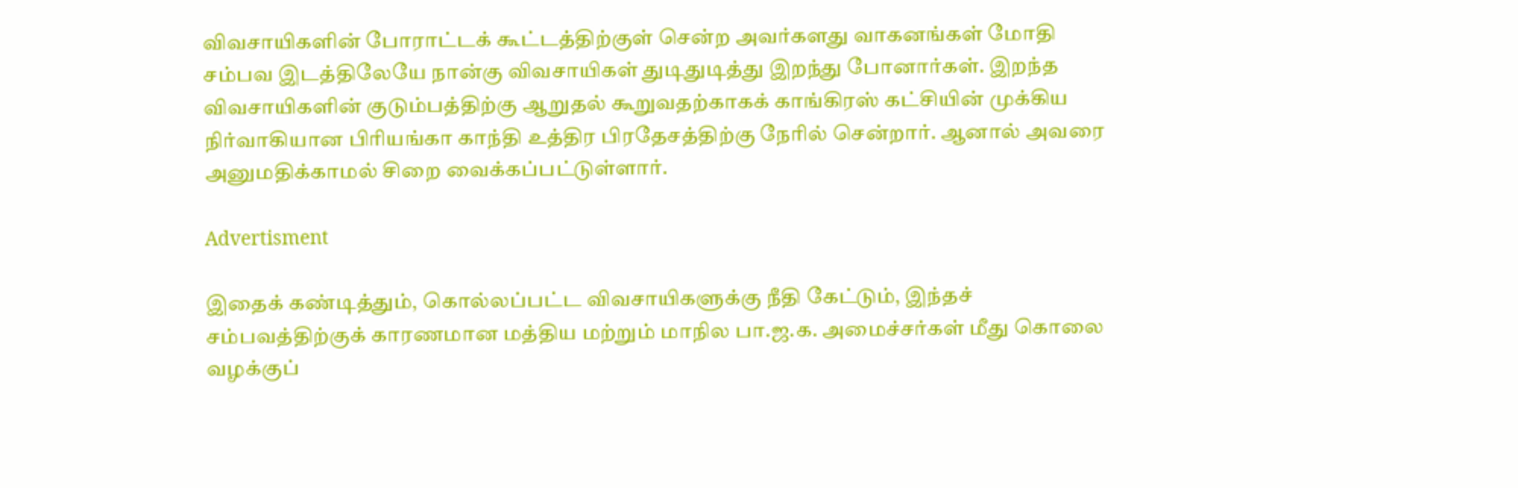விவசாயிகளின் போராட்டக் கூட்டத்திற்குள் சென்ற அவர்களது வாகனங்கள் மோதி சம்பவ இடத்திலேயே நான்கு விவசாயிகள் துடிதுடித்து இறந்து போனார்கள். இறந்த விவசாயிகளின் குடும்பத்திற்கு ஆறுதல் கூறுவதற்காகக் காங்கிரஸ் கட்சியின் முக்கிய நிர்வாகியான பிரியங்கா காந்தி உத்திர பிரதேசத்திற்கு நேரில் சென்றார். ஆனால் அவரை அனுமதிக்காமல் சிறை வைக்கப்பட்டுள்ளார்.

Advertisment

இதைக் கண்டித்தும், கொல்லப்பட்ட விவசாயிகளுக்கு நீதி கேட்டும், இந்தச் சம்பவத்திற்குக் காரணமான மத்திய மற்றும் மாநில பா.ஜ.க. அமைச்சர்கள் மீது கொலை வழக்குப்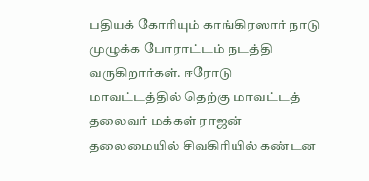பதியக் கோரியும் காங்கிரஸார் நாடு முழுக்க போராட்டம் நடத்தி வருகிறார்கள். ஈரோடு மாவட்டத்தில் தெற்கு மாவட்டத் தலைவர் மக்கள் ராஜன் தலைமையில் சிவகிரியில் கண்டன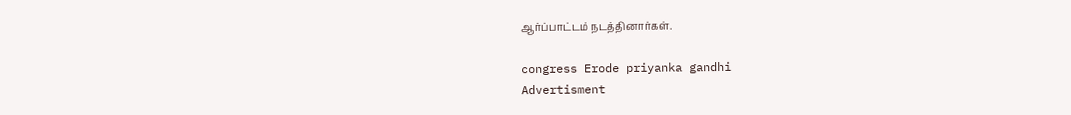ஆர்ப்பாட்டம் நடத்தினார்கள்.

congress Erode priyanka gandhi
Advertisment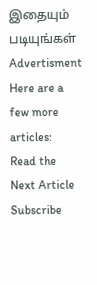இதையும் படியுங்கள்
Advertisment
Here are a few more articles:
Read the Next Article
Subscribe